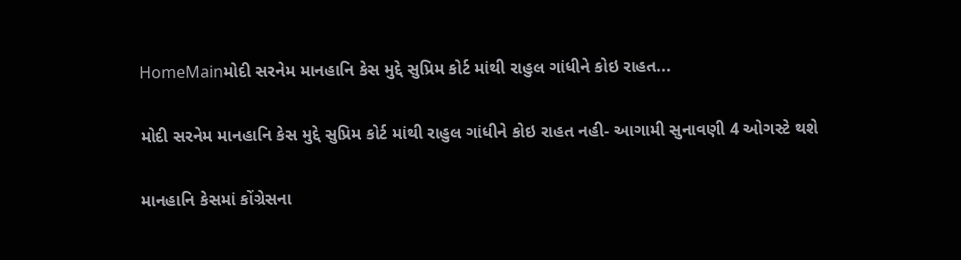HomeMainમોદી સરનેમ માનહાનિ કેસ મુદ્દે સુપ્રિમ કોર્ટ માંથી રાહુલ ગાંધીને કોઇ રાહત...

મોદી સરનેમ માનહાનિ કેસ મુદ્દે સુપ્રિમ કોર્ટ માંથી રાહુલ ગાંધીને કોઇ રાહત નહી- આગામી સુનાવણી 4 ઓગસ્ટે થશે

માનહાનિ કેસમાં કોંગ્રેસના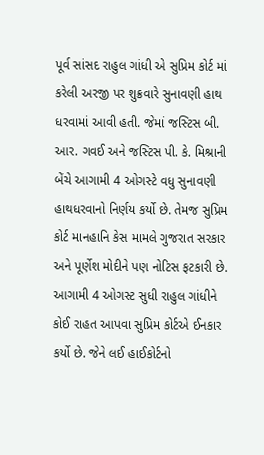પૂર્વ સાંસદ રાહુલ ગાંધી એ સુપ્રિમ કોર્ટ માં કરેલી અરજી પર શુક્રવારે સુનાવણી હાથ ધરવામાં આવી હતી. જેમાં જસ્ટિસ બી. આર. ગવઈ અને જસ્ટિસ પી. કે. મિશ્રાની બેંચે આગામી 4 ઓગસ્ટે વધુ સુનાવણી હાથધરવાનો નિર્ણય કર્યો છે. તેમજ સુપ્રિમ કોર્ટ માનહાનિ કેસ મામલે ગુજરાત સરકાર અને પૂર્ણેશ મોદીને પણ નોટિસ ફટકારી છે. આગામી 4 ઓગસ્ટ સુધી રાહુલ ગાંધીને કોઈ રાહત આપવા સુપ્રિમ કોર્ટએ ઈનકાર કર્યો છે. જેને લઈ હાઈકોર્ટનો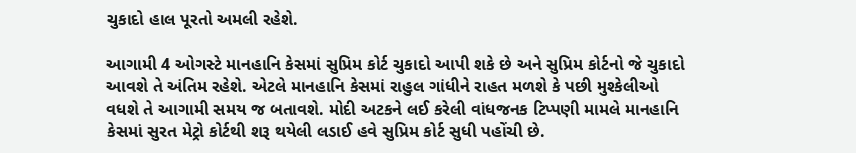ચુકાદો હાલ પૂરતો અમલી રહેશે.

આગામી 4 ઓગસ્ટે માનહાનિ કેસમાં સુપ્રિમ કોર્ટ ચુકાદો આપી શકે છે અને સુપ્રિમ કોર્ટનો જે ચુકાદો આવશે તે અંતિમ રહેશે. એટલે માનહાનિ કેસમાં રાહુલ ગાંધીને રાહત મળશે કે પછી મુશ્કેલીઓ વધશે તે આગામી સમય જ બતાવશે. મોદી અટકને લઈ કરેલી વાંધજનક ટિપ્પણી મામલે માનહાનિ કેસમાં સુરત મેટ્રો કોર્ટથી શરૂ થયેલી લડાઈ હવે સુપ્રિમ કોર્ટ સુધી પહોંચી છે.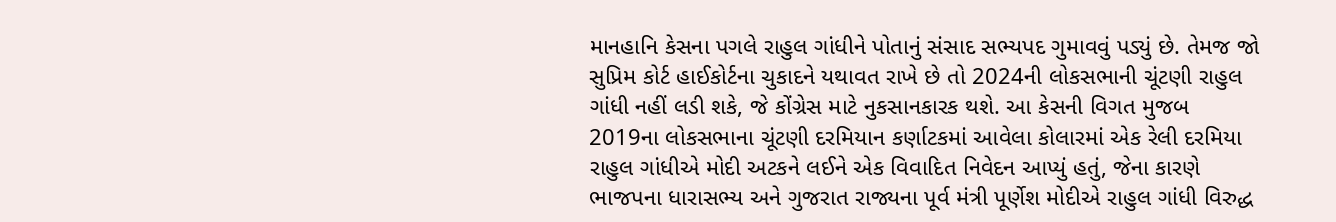માનહાનિ કેસના પગલે રાહુલ ગાંધીને પોતાનું સંસાદ સભ્યપદ ગુમાવવું પડ્યું છે. તેમજ જો સુપ્રિમ કોર્ટ હાઈકોર્ટના ચુકાદને યથાવત રાખે છે તો 2024ની લોકસભાની ચૂંટણી રાહુલ ગાંધી નહીં લડી શકે, જે કોંગ્રેસ માટે નુકસાનકારક થશે. આ કેસની વિગત મુજબ 2019ના લોકસભાના ચૂંટણી દરમિયાન કર્ણાટકમાં આવેલા કોલારમાં એક રેલી દરમિયા રાહુલ ગાંધીએ મોદી અટકને લઈને એક વિવાદિત નિવેદન આપ્યું હતું, જેના કારણે ભાજપના ધારાસભ્ય અને ગુજરાત રાજ્યના પૂર્વ મંત્રી પૂર્ણેશ મોદીએ રાહુલ ગાંધી વિરુદ્ધ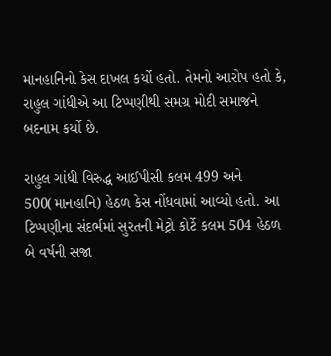માનહાનિનો કેસ દાખલ કર્યો હતો. તેમનો આરોપ હતો કે, રાહુલ ગાંધીએ આ ટિપ્પણીથી સમગ્ર મોદી સમાજને બદનામ કર્યો છે.

રાહુલ ગાંધી વિરુદ્ધ આઈપીસી કલમ 499 અને 500(માનહાનિ) હેઠળ કેસ નોંધવામાં આવ્યો હતો. આ ટિપ્પણીના સંદર્ભમાં સુરતની મેટ્રો કોર્ટે કલમ 504 હેઠળ બે વર્ષની સજા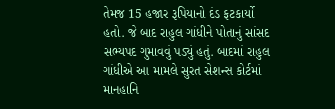તેમજ 15 હજાર રૂપિયાનો દંડ ફટકાર્યો હતો. જે બાદ રાહુલ ગાંધીને પોતાનું સાંસદ સભ્યપદ ગુમાવવું પડ્યું હતું. બાદમાં રાહુલ ગાંધીએ આ મામલે સુરત સેશન્સ કોર્ટમાં માનહાનિ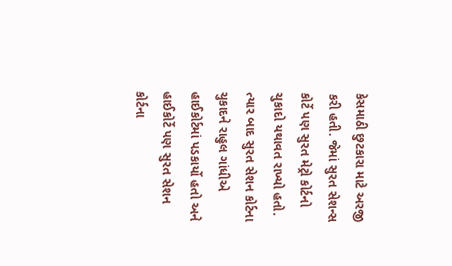કેસમાઠી છુટકારા માટે અરજી કરી હતી. જેમાં સુરત સેશન્સ કોર્ટે પણ સુરત મેટ્રો કોર્ટનો ચુકાદો યથાવત રાખ્યો હતો. ત્યાર બાદ સુરત સેશન કોર્ટના ચુકાદને રાહુલ ગાંધીએ હાઈકોર્ટમાં પડકાર્યો હતો અને હાઈકોર્ટે પણ સુરત સેશન કોર્ટના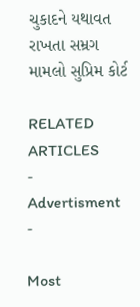ચુકાદને યથાવત રાખતા સમ્રગ મામલો સુપ્રિમ કોર્ટ

RELATED ARTICLES
- Advertisment -

Most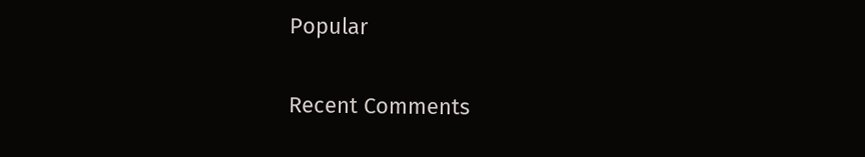Popular

Recent Comments